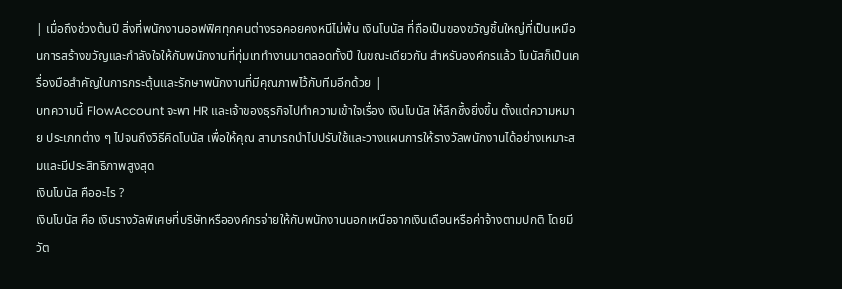| เมื่อถึงช่วงต้นปี สิ่งที่พนักงานออฟฟิศทุกคนต่างรอคอยคงหนีไม่พ้น เงินโบนัส ที่ถือเป็นของขวัญชิ้นใหญ่ที่เป็นเหมือนการสร้างขวัญและกำลังใจให้กับพนักงานที่ทุ่มเททำงานมาตลอดทั้งปี ในขณะเดียวกัน สำหรับองค์กรแล้ว โบนัสก็เป็นเครื่องมือสำคัญในการกระตุ้นและรักษาพนักงานที่มีคุณภาพไว้กับทีมอีกด้วย |
บทความนี้ FlowAccount จะพา HR และเจ้าของธุรกิจไปทำความเข้าใจเรื่อง เงินโบนัส ให้ลึกซึ้งยิ่งขึ้น ตั้งแต่ความหมาย ประเภทต่าง ๆ ไปจนถึงวิธีคิดโบนัส เพื่อให้คุณ สามารถนำไปปรับใช้และวางแผนการให้รางวัลพนักงานได้อย่างเหมาะสมและมีประสิทธิภาพสูงสุด
เงินโบนัส คืออะไร ?
เงินโบนัส คือ เงินรางวัลพิเศษที่บริษัทหรือองค์กรจ่ายให้กับพนักงานนอกเหนือจากเงินเดือนหรือค่าจ้างตามปกติ โดยมีวัต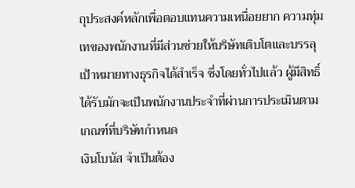ถุประสงค์หลักเพื่อตอบแทนความเหนื่อยยาก ความทุ่มเทของพนักงานที่มีส่วนช่วยให้บริษัทเติบโตและบรรลุเป้าหมายทางธุรกิจได้สำเร็จ ซึ่งโดยทั่วไปแล้ว ผู้มีสิทธิ์ได้รับมักจะเป็นพนักงานประจำที่ผ่านการประเมินตามเกณฑ์ที่บริษัทกำหนด
เงินโบนัส จำเป็นต้อง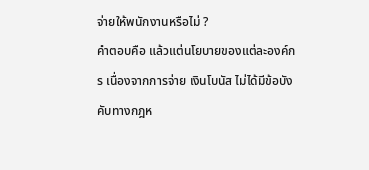จ่ายให้พนักงานหรือไม่ ?
คำตอบคือ แล้วแต่นโยบายของแต่ละองค์กร เนื่องจากการจ่าย เงินโบนัส ไม่ได้มีข้อบังคับทางกฎห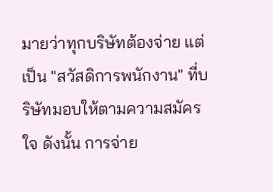มายว่าทุกบริษัทต้องจ่าย แต่เป็น "สวัสดิการพนักงาน" ที่บริษัทมอบให้ตามความสมัครใจ ดังนั้น การจ่าย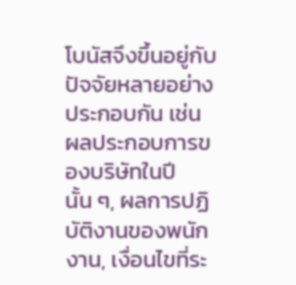โบนัสจึงขึ้นอยู่กับปัจจัยหลายอย่างประกอบกัน เช่น ผลประกอบการของบริษัทในปีนั้น ๆ, ผลการปฏิบัติงานของพนักงาน, เงื่อนไขที่ระ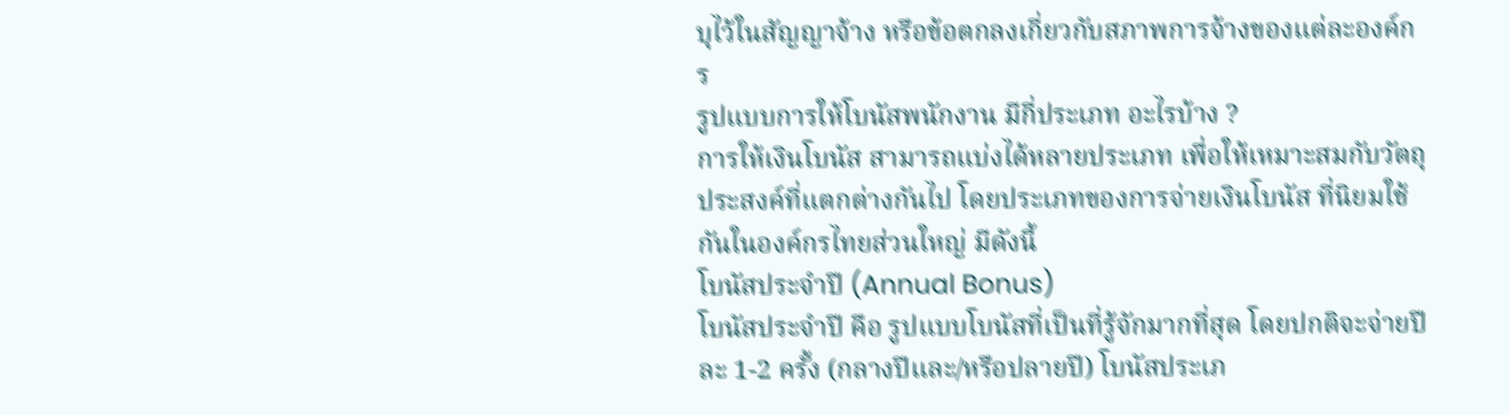บุไว้ในสัญญาจ้าง หรือข้อตกลงเกี่ยวกับสภาพการจ้างของแต่ละองค์กร
รูปแบบการให้โบนัสพนักงาน มีกี่ประเภท อะไรบ้าง ?
การให้เงินโบนัส สามารถแบ่งได้หลายประเภท เพื่อให้เหมาะสมกับวัตถุประสงค์ที่แตกต่างกันไป โดยประเภทของการจ่ายเงินโบนัส ที่นิยมใช้กันในองค์กรไทยส่วนใหญ่ มีดังนี้
โบนัสประจำปี (Annual Bonus)
โบนัสประจำปี คือ รูปแบบโบนัสที่เป็นที่รู้จักมากที่สุด โดยปกติจะจ่ายปีละ 1-2 ครั้ง (กลางปีและ/หรือปลายปี) โบนัสประเภ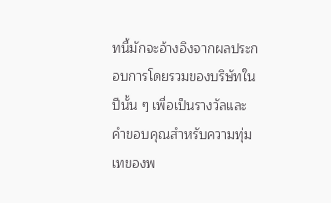ทนี้มักจะอ้างอิงจากผลประกอบการโดยรวมของบริษัทในปีนั้น ๆ เพื่อเป็นรางวัลและคำขอบคุณสำหรับความทุ่มเทของพ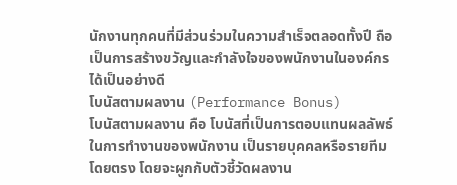นักงานทุกคนที่มีส่วนร่วมในความสำเร็จตลอดทั้งปี ถือเป็นการสร้างขวัญและกำลังใจของพนักงานในองค์กรได้เป็นอย่างดี
โบนัสตามผลงาน (Performance Bonus)
โบนัสตามผลงาน คือ โบนัสที่เป็นการตอบแทนผลลัพธ์ในการทำงานของพนักงาน เป็นรายบุคคลหรือรายทีมโดยตรง โดยจะผูกกับตัวชี้วัดผลงาน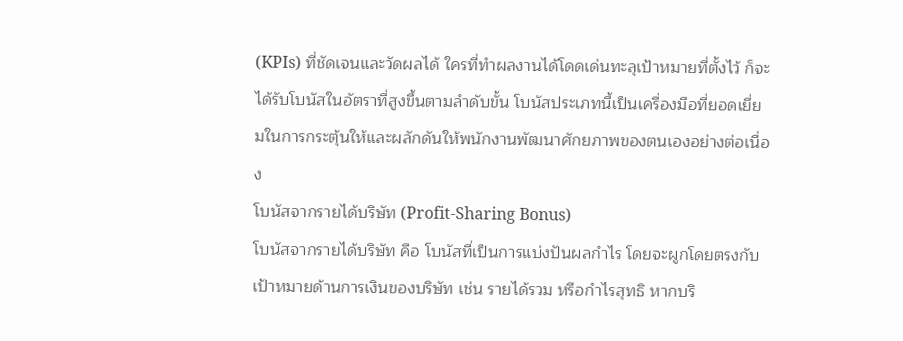(KPIs) ที่ชัดเจนและวัดผลได้ ใครที่ทำผลงานได้โดดเด่นทะลุเป้าหมายที่ตั้งไว้ ก็จะได้รับโบนัสในอัตราที่สูงขึ้นตามลำดับขั้น โบนัสประเภทนี้เป็นเครื่องมือที่ยอดเยี่ยมในการกระตุ้นให้และผลักดันให้พนักงานพัฒนาศักยภาพของตนเองอย่างต่อเนื่อง
โบนัสจากรายได้บริษัท (Profit-Sharing Bonus)
โบนัสจากรายได้บริษัท คือ โบนัสที่เป็นการแบ่งปันผลกำไร โดยจะผูกโดยตรงกับเป้าหมายด้านการเงินของบริษัท เช่น รายได้รวม หรือกำไรสุทธิ หากบริ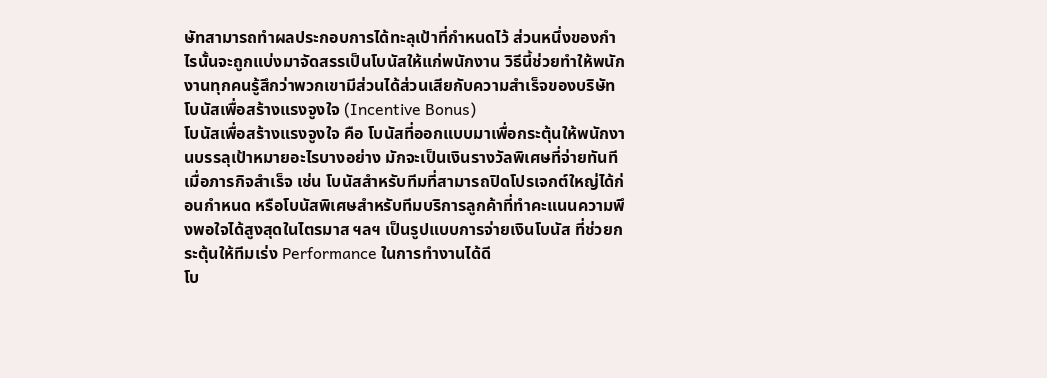ษัทสามารถทำผลประกอบการได้ทะลุเป้าที่กำหนดไว้ ส่วนหนึ่งของกำไรนั้นจะถูกแบ่งมาจัดสรรเป็นโบนัสให้แก่พนักงาน วิธีนี้ช่วยทำให้พนักงานทุกคนรู้สึกว่าพวกเขามีส่วนได้ส่วนเสียกับความสำเร็จของบริษัท
โบนัสเพื่อสร้างแรงจูงใจ (Incentive Bonus)
โบนัสเพื่อสร้างแรงจูงใจ คือ โบนัสที่ออกแบบมาเพื่อกระตุ้นให้พนักงานบรรลุเป้าหมายอะไรบางอย่าง มักจะเป็นเงินรางวัลพิเศษที่จ่ายทันทีเมื่อภารกิจสำเร็จ เช่น โบนัสสำหรับทีมที่สามารถปิดโปรเจกต์ใหญ่ได้ก่อนกำหนด หรือโบนัสพิเศษสำหรับทีมบริการลูกค้าที่ทำคะแนนความพึงพอใจได้สูงสุดในไตรมาส ฯลฯ เป็นรูปแบบการจ่ายเงินโบนัส ที่ช่วยกระตุ้นให้ทีมเร่ง Performance ในการทำงานได้ดี
โบ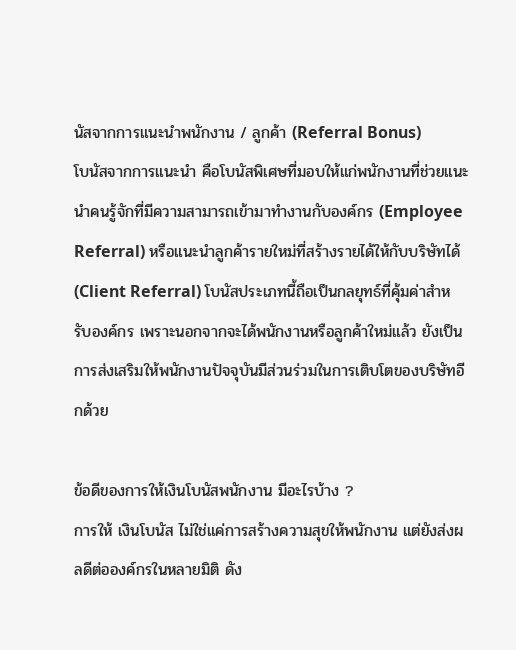นัสจากการแนะนำพนักงาน / ลูกค้า (Referral Bonus)
โบนัสจากการแนะนำ คือโบนัสพิเศษที่มอบให้แก่พนักงานที่ช่วยแนะนำคนรู้จักที่มีความสามารถเข้ามาทำงานกับองค์กร (Employee Referral) หรือแนะนำลูกค้ารายใหม่ที่สร้างรายได้ให้กับบริษัทได้ (Client Referral) โบนัสประเภทนี้ถือเป็นกลยุทธ์ที่คุ้มค่าสำหรับองค์กร เพราะนอกจากจะได้พนักงานหรือลูกค้าใหม่แล้ว ยังเป็นการส่งเสริมให้พนักงานปัจจุบันมีส่วนร่วมในการเติบโตของบริษัทอีกด้วย

ข้อดีของการให้เงินโบนัสพนักงาน มีอะไรบ้าง ?
การให้ เงินโบนัส ไม่ใช่แค่การสร้างความสุขให้พนักงาน แต่ยังส่งผลดีต่อองค์กรในหลายมิติ ดัง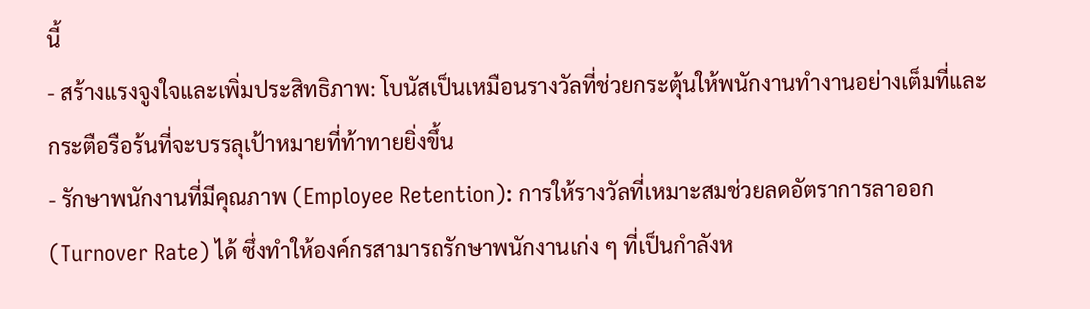นี้
- สร้างแรงจูงใจและเพิ่มประสิทธิภาพ: โบนัสเป็นเหมือนรางวัลที่ช่วยกระตุ้นให้พนักงานทำงานอย่างเต็มที่และกระตือรือร้นที่จะบรรลุเป้าหมายที่ท้าทายยิ่งขึ้น
- รักษาพนักงานที่มีคุณภาพ (Employee Retention): การให้รางวัลที่เหมาะสมช่วยลดอัตราการลาออก (Turnover Rate) ได้ ซึ่งทำให้องค์กรสามารถรักษาพนักงานเก่ง ๆ ที่เป็นกำลังห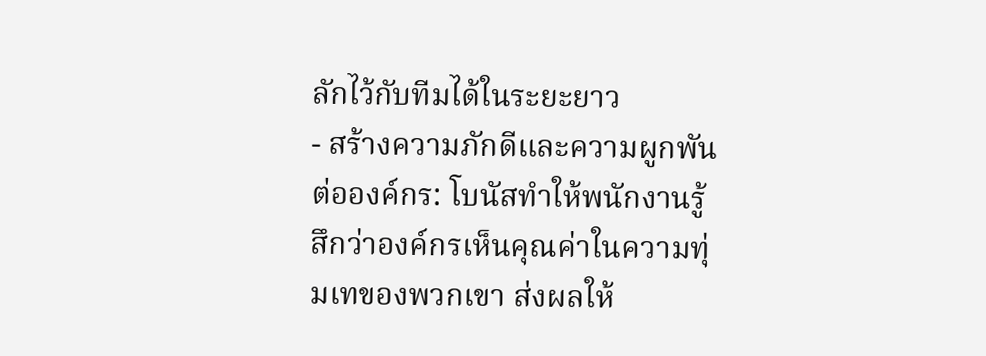ลักไว้กับทีมได้ในระยะยาว
- สร้างความภักดีและความผูกพันต่อองค์กร: โบนัสทำให้พนักงานรู้สึกว่าองค์กรเห็นคุณค่าในความทุ่มเทของพวกเขา ส่งผลให้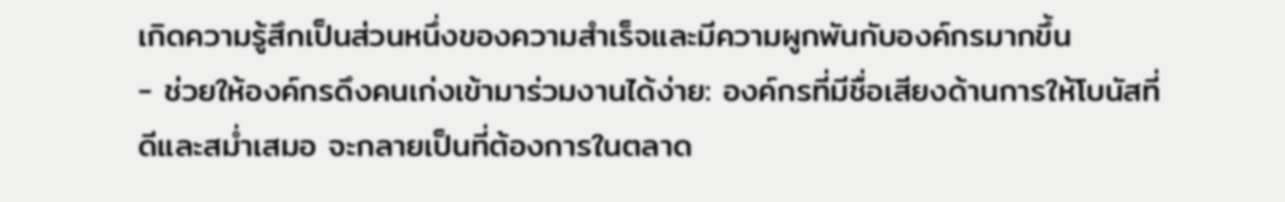เกิดความรู้สึกเป็นส่วนหนึ่งของความสำเร็จและมีความผูกพันกับองค์กรมากขึ้น
- ช่วยให้องค์กรดึงคนเก่งเข้ามาร่วมงานได้ง่าย: องค์กรที่มีชื่อเสียงด้านการให้โบนัสที่ดีและสม่ำเสมอ จะกลายเป็นที่ต้องการในตลาด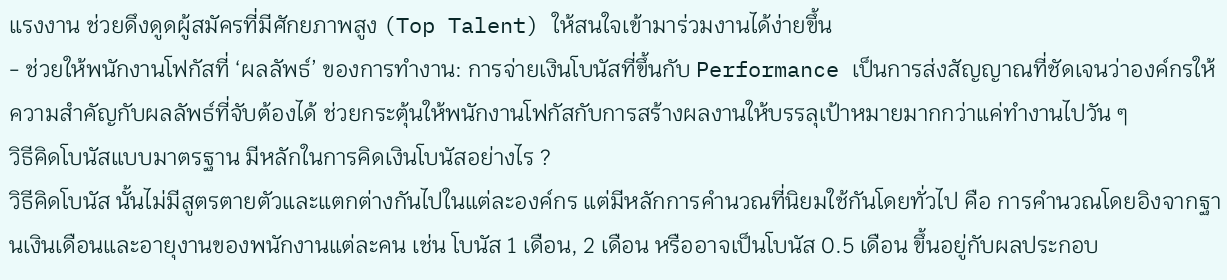แรงงาน ช่วยดึงดูดผู้สมัครที่มีศักยภาพสูง (Top Talent) ให้สนใจเข้ามาร่วมงานได้ง่ายขึ้น
- ช่วยให้พนักงานโฟกัสที่ ‘ผลลัพธ์’ ของการทำงาน: การจ่ายเงินโบนัสที่ขึ้นกับ Performance เป็นการส่งสัญญาณที่ชัดเจนว่าองค์กรให้ความสำคัญกับผลลัพธ์ที่จับต้องได้ ช่วยกระตุ้นให้พนักงานโฟกัสกับการสร้างผลงานให้บรรลุเป้าหมายมากกว่าแค่ทำงานไปวัน ๆ
วิธีคิดโบนัสแบบมาตรฐาน มีหลักในการคิดเงินโบนัสอย่างไร ?
วิธีคิดโบนัส นั้นไม่มีสูตรตายตัวและแตกต่างกันไปในแต่ละองค์กร แต่มีหลักการคำนวณที่นิยมใช้กันโดยทั่วไป คือ การคำนวณโดยอิงจากฐานเงินเดือนและอายุงานของพนักงานแต่ละคน เช่น โบนัส 1 เดือน, 2 เดือน หรืออาจเป็นโบนัส 0.5 เดือน ขึ้นอยู่กับผลประกอบ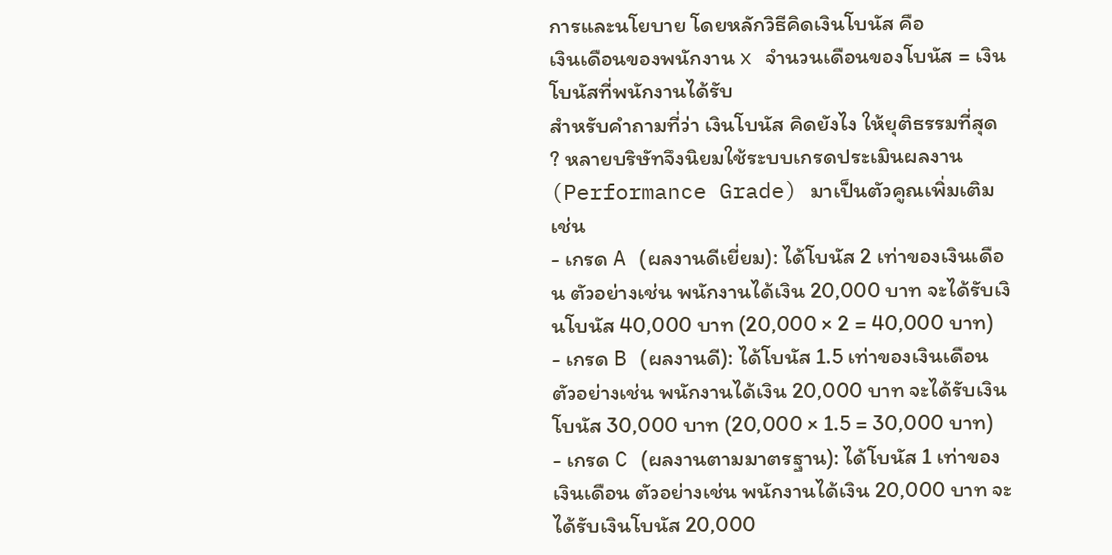การและนโยบาย โดยหลักวิธีคิดเงินโบนัส คือ
เงินเดือนของพนักงาน x จำนวนเดือนของโบนัส = เงินโบนัสที่พนักงานได้รับ
สำหรับคำถามที่ว่า เงินโบนัส คิดยังไง ให้ยุติธรรมที่สุด ? หลายบริษัทจึงนิยมใช้ระบบเกรดประเมินผลงาน (Performance Grade) มาเป็นตัวคูณเพิ่มเติม เช่น
- เกรด A (ผลงานดีเยี่ยม): ได้โบนัส 2 เท่าของเงินเดือน ตัวอย่างเช่น พนักงานได้เงิน 20,000 บาท จะได้รับเงินโบนัส 40,000 บาท (20,000 × 2 = 40,000 บาท)
- เกรด B (ผลงานดี): ได้โบนัส 1.5 เท่าของเงินเดือน ตัวอย่างเช่น พนักงานได้เงิน 20,000 บาท จะได้รับเงินโบนัส 30,000 บาท (20,000 × 1.5 = 30,000 บาท)
- เกรด C (ผลงานตามมาตรฐาน): ได้โบนัส 1 เท่าของเงินเดือน ตัวอย่างเช่น พนักงานได้เงิน 20,000 บาท จะได้รับเงินโบนัส 20,000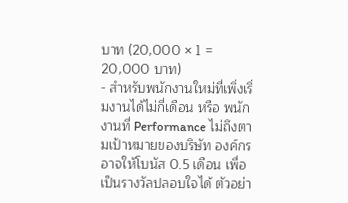บาท (20,000 × 1 = 20,000 บาท)
- สำหรับพนักงานใหม่ที่เพิ่งเริ่มงานได้ไม่กี่เดือน หรือ พนักงานที่ Performance ไม่ถึงตามเป้าหมายของบริษัท องค์กรอาจให้โบนัส 0.5 เดือน เพื่อเป็นรางวัลปลอบใจได้ ตัวอย่า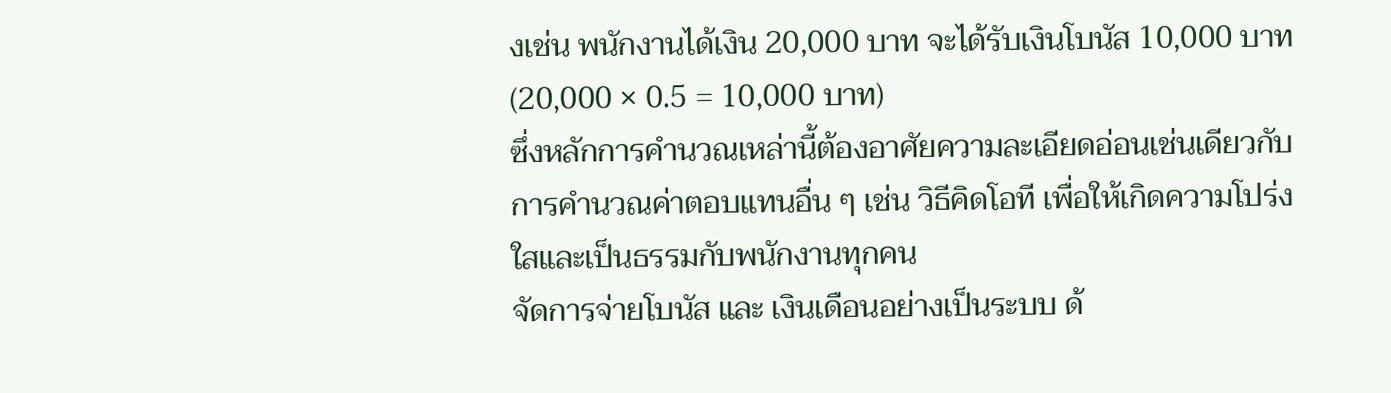งเช่น พนักงานได้เงิน 20,000 บาท จะได้รับเงินโบนัส 10,000 บาท (20,000 × 0.5 = 10,000 บาท)
ซึ่งหลักการคำนวณเหล่านี้ต้องอาศัยความละเอียดอ่อนเช่นเดียวกับการคำนวณค่าตอบแทนอื่น ๆ เช่น วิธีคิดโอที เพื่อให้เกิดความโปร่งใสและเป็นธรรมกับพนักงานทุกคน
จัดการจ่ายโบนัส และ เงินเดือนอย่างเป็นระบบ ด้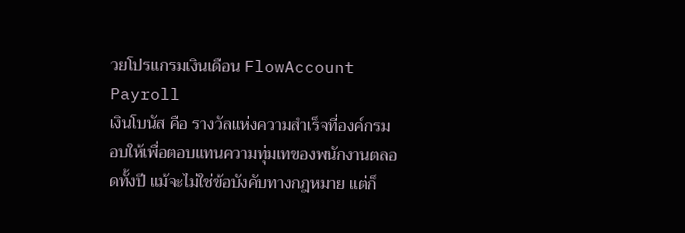วยโปรแกรมเงินเดือน FlowAccount Payroll
เงินโบนัส คือ รางวัลแห่งความสำเร็จที่องค์กรมอบให้เพื่อตอบแทนความทุ่มเทของพนักงานตลอดทั้งปี แม้จะไม่ใช่ข้อบังคับทางกฎหมาย แต่ก็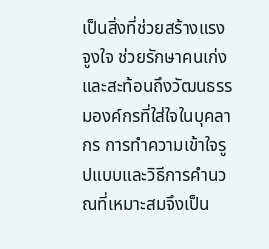เป็นสิ่งที่ช่วยสร้างแรงจูงใจ ช่วยรักษาคนเก่ง และสะท้อนถึงวัฒนธรรมองค์กรที่ใส่ใจในบุคลากร การทำความเข้าใจรูปแบบและวิธีการคำนวณที่เหมาะสมจึงเป็น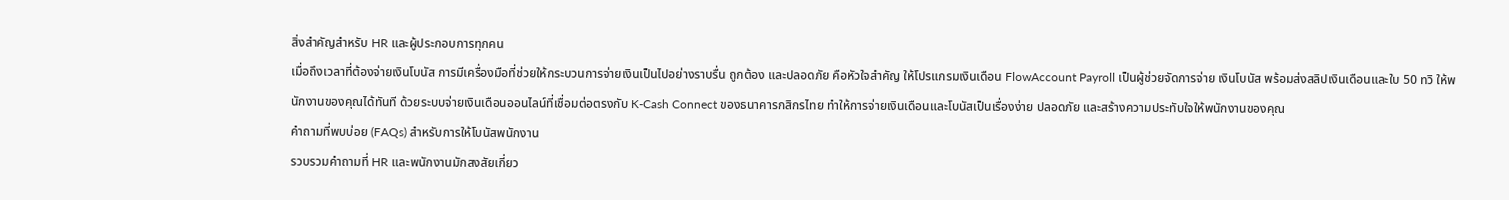สิ่งสำคัญสำหรับ HR และผู้ประกอบการทุกคน
เมื่อถึงเวลาที่ต้องจ่ายเงินโบนัส การมีเครื่องมือที่ช่วยให้กระบวนการจ่ายเงินเป็นไปอย่างราบรื่น ถูกต้อง และปลอดภัย คือหัวใจสำคัญ ให้โปรแกรมเงินเดือน FlowAccount Payroll เป็นผู้ช่วยจัดการจ่าย เงินโบนัส พร้อมส่งสลิปเงินเดือนและใบ 50 ทวิ ให้พนักงานของคุณได้ทันที ด้วยระบบจ่ายเงินเดือนออนไลน์ที่เชื่อมต่อตรงกับ K-Cash Connect ของธนาคารกสิกรไทย ทำให้การจ่ายเงินเดือนและโบนัสเป็นเรื่องง่าย ปลอดภัย และสร้างความประทับใจให้พนักงานของคุณ
คำถามที่พบบ่อย (FAQs) สำหรับการให้โบนัสพนักงาน
รวบรวมคำถามที่ HR และพนักงานมักสงสัยเกี่ยว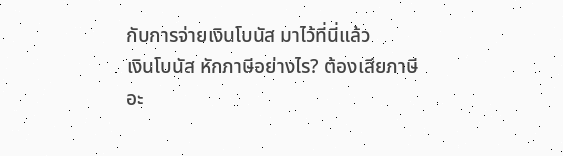กับการจ่ายเงินโบนัส มาไว้ที่นี่แล้ว
เงินโบนัส หักภาษีอย่างไร? ต้องเสียภาษีอะ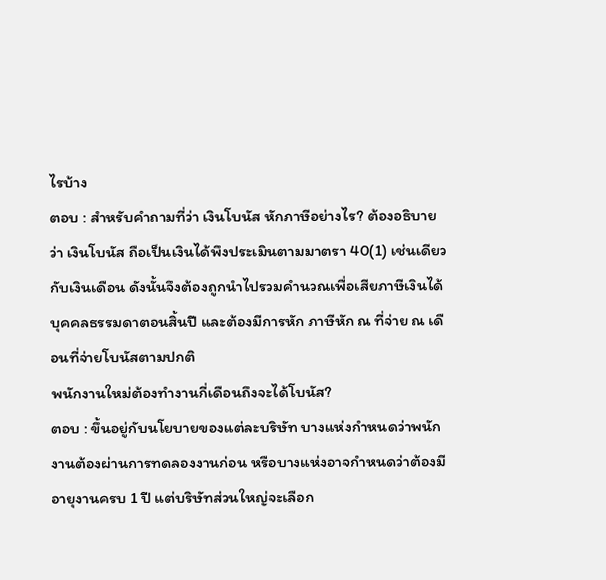ไรบ้าง
ตอบ : สำหรับคำถามที่ว่า เงินโบนัส หักภาษีอย่างไร? ต้องอธิบายว่า เงินโบนัส ถือเป็นเงินได้พึงประเมินตามมาตรา 40(1) เช่นเดียวกับเงินเดือน ดังนั้นจึงต้องถูกนำไปรวมคำนวณเพื่อเสียภาษีเงินได้บุคคลธรรมดาตอนสิ้นปี และต้องมีการหัก ภาษีหัก ณ ที่จ่าย ณ เดือนที่จ่ายโบนัสตามปกติ
พนักงานใหม่ต้องทำงานกี่เดือนถึงจะได้โบนัส?
ตอบ : ขึ้นอยู่กับนโยบายของแต่ละบริษัท บางแห่งกำหนดว่าพนักงานต้องผ่านการทดลองงานก่อน หรือบางแห่งอาจกำหนดว่าต้องมีอายุงานครบ 1 ปี แต่บริษัทส่วนใหญ่จะเลือก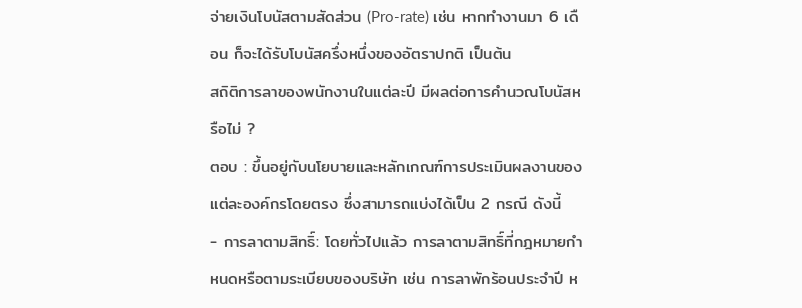จ่ายเงินโบนัสตามสัดส่วน (Pro-rate) เช่น หากทำงานมา 6 เดือน ก็จะได้รับโบนัสครึ่งหนึ่งของอัตราปกติ เป็นต้น
สถิติการลาของพนักงานในแต่ละปี มีผลต่อการคำนวณโบนัสหรือไม่ ?
ตอบ : ขึ้นอยู่กับนโยบายและหลักเกณฑ์การประเมินผลงานของแต่ละองค์กรโดยตรง ซึ่งสามารถแบ่งได้เป็น 2 กรณี ดังนี้
- การลาตามสิทธิ์: โดยทั่วไปแล้ว การลาตามสิทธิ์ที่กฎหมายกำหนดหรือตามระเบียบของบริษัท เช่น การลาพักร้อนประจำปี ห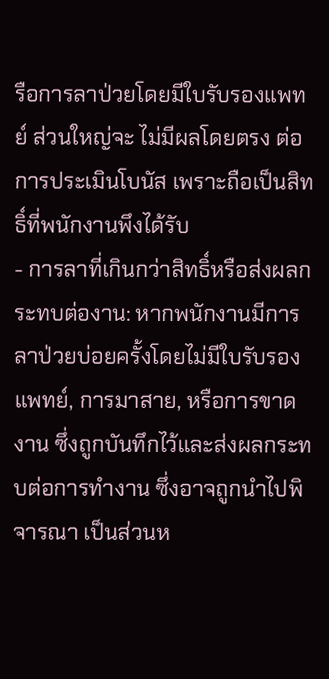รือการลาป่วยโดยมีใบรับรองแพทย์ ส่วนใหญ่จะ ไม่มีผลโดยตรง ต่อการประเมินโบนัส เพราะถือเป็นสิทธิ์ที่พนักงานพึงได้รับ
- การลาที่เกินกว่าสิทธิ์หรือส่งผลกระทบต่องาน: หากพนักงานมีการลาป่วยบ่อยครั้งโดยไม่มีใบรับรองแพทย์, การมาสาย, หรือการขาดงาน ซึ่งถูกบันทึกไว้และส่งผลกระทบต่อการทำงาน ซึ่งอาจถูกนำไปพิจารณา เป็นส่วนห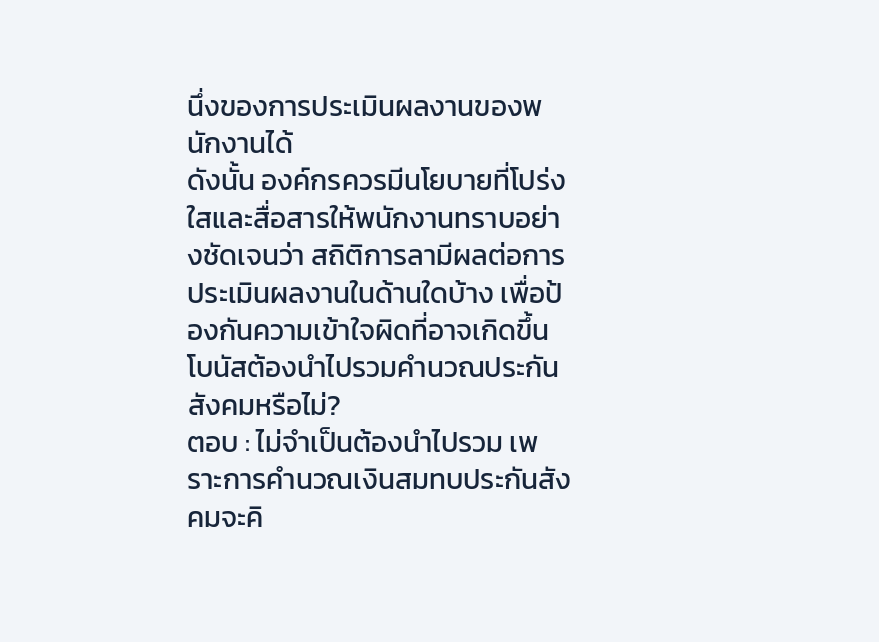นึ่งของการประเมินผลงานของพนักงานได้
ดังนั้น องค์กรควรมีนโยบายที่โปร่งใสและสื่อสารให้พนักงานทราบอย่างชัดเจนว่า สถิติการลามีผลต่อการประเมินผลงานในด้านใดบ้าง เพื่อป้องกันความเข้าใจผิดที่อาจเกิดขึ้น
โบนัสต้องนำไปรวมคำนวณประกันสังคมหรือไม่?
ตอบ : ไม่จำเป็นต้องนำไปรวม เพราะการคำนวณเงินสมทบประกันสังคมจะคิ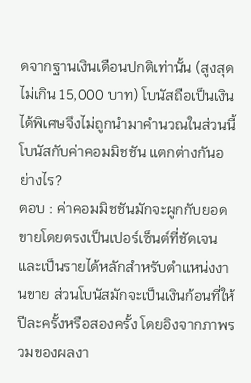ดจากฐานเงินเดือนปกติเท่านั้น (สูงสุดไม่เกิน 15,000 บาท) โบนัสถือเป็นเงินได้พิเศษจึงไม่ถูกนำมาคำนวณในส่วนนี้
โบนัสกับค่าคอมมิชชัน แตกต่างกันอย่างไร?
ตอบ : ค่าคอมมิชชันมักจะผูกกับยอดขายโดยตรงเป็นเปอร์เซ็นต์ที่ชัดเจน และเป็นรายได้หลักสำหรับตำแหน่งงานขาย ส่วนโบนัสมักจะเป็นเงินก้อนที่ให้ปีละครั้งหรือสองครั้ง โดยอิงจากภาพรวมของผลงา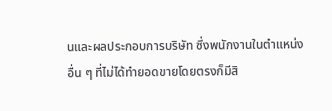นและผลประกอบการบริษัท ซึ่งพนักงานในตำแหน่งอื่น ๆ ที่ไม่ได้ทำยอดขายโดยตรงก็มีสิ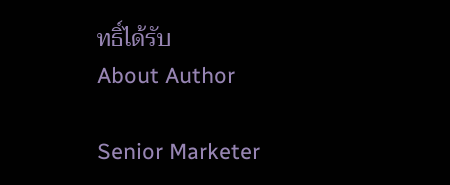ทธิ์ได้รับ
About Author

Senior Marketer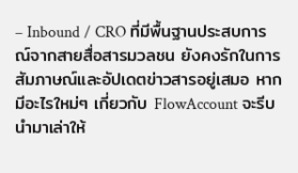– Inbound / CRO ที่มีพื้นฐานประสบการณ์จากสายสื่อสารมวลชน ยังคงรักในการสัมภาษณ์และอัปเดตข่าวสารอยู่เสมอ หากมีอะไรใหม่ๆ เกี่ยวกับ FlowAccount จะรีบนำมาเล่าให้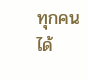ทุกคนได้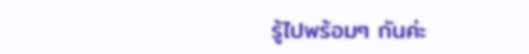รู้ไปพร้อมๆ กันค่ะ